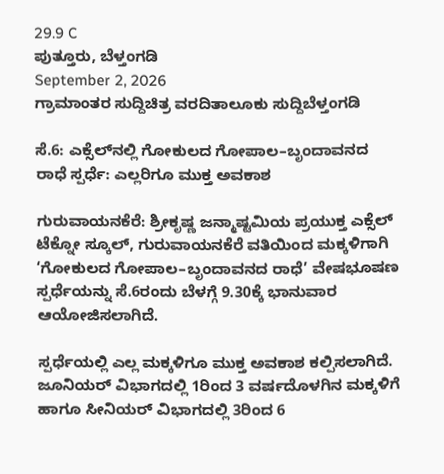29.9 C
ಪುತ್ತೂರು, ಬೆಳ್ತಂಗಡಿ
September 2, 2026
ಗ್ರಾಮಾಂತರ ಸುದ್ದಿಚಿತ್ರ ವರದಿತಾಲೂಕು ಸುದ್ದಿಬೆಳ್ತಂಗಡಿ

ಸೆ.6: ಎಕ್ಸೆಲ್‌ನಲ್ಲಿ ಗೋಕುಲದ ಗೋಪಾಲ–ಬೃಂದಾವನದ ರಾಧೆ ಸ್ಪರ್ಧೆ: ಎಲ್ಲರಿಗೂ ಮುಕ್ತ ಅವಕಾಶ

ಗುರುವಾಯನಕೆರೆ: ಶ್ರೀಕೃಷ್ಣ ಜನ್ಮಾಷ್ಟಮಿಯ ಪ್ರಯುಕ್ತ ಎಕ್ಸೆಲ್ ಟೆಕ್ನೋ ಸ್ಕೂಲ್, ಗುರುವಾಯನಕೆರೆ ವತಿಯಿಂದ ಮಕ್ಕಳಿಗಾಗಿ ‘ಗೋಕುಲದ ಗೋಪಾಲ–ಬೃಂದಾವನದ ರಾಧೆ’ ವೇಷಭೂಷಣ ಸ್ಪರ್ಧೆಯನ್ನು ಸೆ.6ರಂದು ಬೆಳಗ್ಗೆ 9.30ಕ್ಕೆ ಭಾನುವಾರ ಆಯೋಜಿಸಲಾಗಿದೆ.

ಸ್ಪರ್ಧೆಯಲ್ಲಿ ಎಲ್ಲ ಮಕ್ಕಳಿಗೂ ಮುಕ್ತ ಅವಕಾಶ ಕಲ್ಪಿಸಲಾಗಿದೆ. ಜೂನಿಯರ್ ವಿಭಾಗದಲ್ಲಿ 1ರಿಂದ 3 ವರ್ಷದೊಳಗಿನ ಮಕ್ಕಳಿಗೆ ಹಾಗೂ ಸೀನಿಯರ್ ವಿಭಾಗದಲ್ಲಿ 3ರಿಂದ 6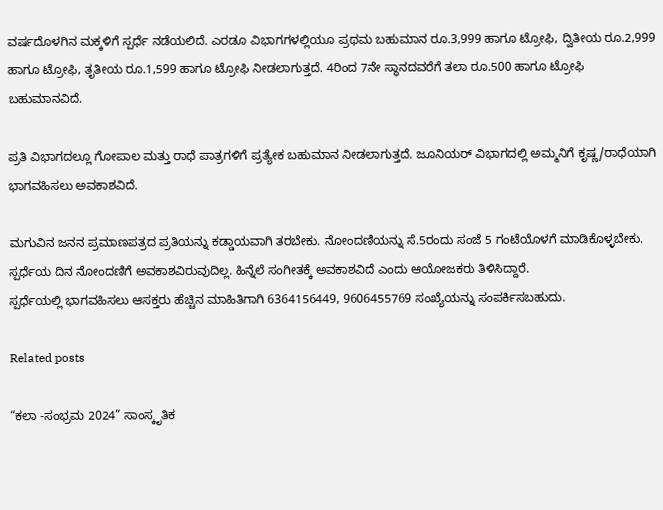ವರ್ಷದೊಳಗಿನ ಮಕ್ಕಳಿಗೆ ಸ್ಪರ್ಧೆ ನಡೆಯಲಿದೆ. ಎರಡೂ ವಿಭಾಗಗಳಲ್ಲಿಯೂ ಪ್ರಥಮ ಬಹುಮಾನ ರೂ.3,999 ಹಾಗೂ ಟ್ರೋಫಿ, ದ್ವಿತೀಯ ರೂ.2,999 ಹಾಗೂ ಟ್ರೋಫಿ, ತೃತೀಯ ರೂ.1,599 ಹಾಗೂ ಟ್ರೋಫಿ ನೀಡಲಾಗುತ್ತದೆ. 4ರಿಂದ 7ನೇ ಸ್ಥಾನದವರೆಗೆ ತಲಾ ರೂ.500 ಹಾಗೂ ಟ್ರೋಫಿ ಬಹುಮಾನವಿದೆ.

ಪ್ರತಿ ವಿಭಾಗದಲ್ಲೂ ಗೋಪಾಲ ಮತ್ತು ರಾಧೆ ಪಾತ್ರಗಳಿಗೆ ಪ್ರತ್ಯೇಕ ಬಹುಮಾನ ನೀಡಲಾಗುತ್ತದೆ. ಜೂನಿಯರ್ ವಿಭಾಗದಲ್ಲಿ ಅಮ್ಮನಿಗೆ ಕೃಷ್ಣ/ರಾಧೆಯಾಗಿ ಭಾಗವಹಿಸಲು ಅವಕಾಶವಿದೆ.

ಮಗುವಿನ ಜನನ ಪ್ರಮಾಣಪತ್ರದ ಪ್ರತಿಯನ್ನು ಕಡ್ಡಾಯವಾಗಿ ತರಬೇಕು. ನೋಂದಣಿಯನ್ನು ಸೆ.5ರಂದು ಸಂಜೆ 5 ಗಂಟೆಯೊಳಗೆ ಮಾಡಿಕೊಳ್ಳಬೇಕು. ಸ್ಪರ್ಧೆಯ ದಿನ ನೋಂದಣಿಗೆ ಅವಕಾಶವಿರುವುದಿಲ್ಲ. ಹಿನ್ನೆಲೆ ಸಂಗೀತಕ್ಕೆ ಅವಕಾಶವಿದೆ ಎಂದು ಆಯೋಜಕರು ತಿಳಿಸಿದ್ದಾರೆ.
ಸ್ಪರ್ಧೆಯಲ್ಲಿ ಭಾಗವಹಿಸಲು ಆಸಕ್ತರು ಹೆಚ್ಚಿನ ಮಾಹಿತಿಗಾಗಿ 6364156449, 9606455769 ಸಂಖ್ಯೆಯನ್ನು ಸಂಪರ್ಕಿಸಬಹುದು.

Related posts

“ಕಲಾ -ಸಂಭ್ರಮ 2024” ಸಾಂಸ್ಕೃತಿಕ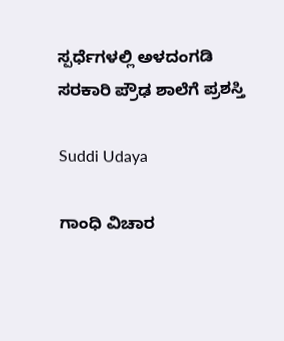ಸ್ಪರ್ಧೆಗಳಲ್ಲಿ ಅಳದಂಗಡಿ ಸರಕಾರಿ ಪ್ರೌಢ ಶಾಲೆಗೆ ಪ್ರಶಸ್ತಿ

Suddi Udaya

ಗಾಂಧಿ ವಿಚಾರ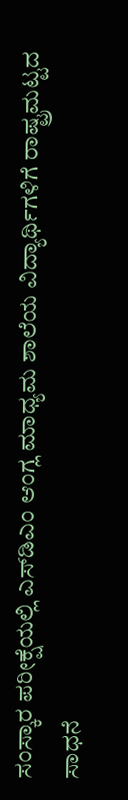ಸಂಸ್ಕಾರ ಪರೀಕ್ಷೆಯಲ್ಲಿ ಎಸ್‌ಡಿಎಂ ಆಂಗ್ಲ ಮಾಧ್ಯಮ ಶಾಲೆಯ ವಿದ್ಯಾರ್ಥಿಗಳಿಗೆ ರಾಷ್ಟ್ರಮಟ್ಟದ ಸಾಧನೆ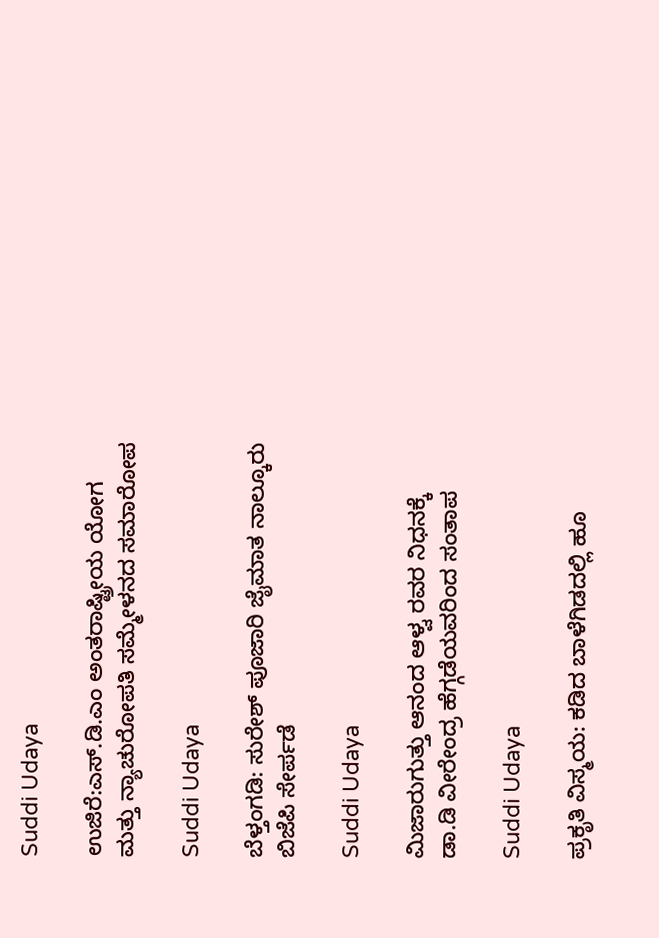Suddi Udaya

ಉಜಿರೆ:ಎಸ್‌.ಡಿ.ಎಂ ಅಂತರಾಷ್ಟ್ರೀಯ ಯೋಗ ಮತ್ತು ನ್ಯಾಚುರೋಪತಿ ಸಮ್ಮೇಳನದ ಸಮಾರೋಪ

Suddi Udaya

ಬೆಳ್ತಂಗಡಿ: ಸುರೇಶ್ ಪೂಜಾರಿ ಜೈಮಾತ ನಾಲ್ಕೂರು ಬಿಜೆಪಿ ಸೇರ್ಪಡೆ

Suddi Udaya

ಮಿಜಾರುಗುತ್ತು ಆನಂದ ಆಳ್ವ ರವರ ನಿಧನಕ್ಕೆ ಡಾ.ಡಿ ವೀರೇಂದ್ರ ಹೆಗ್ಗಡೆಯವರಿಂದ ಸಂತಾಪ

Suddi Udaya

ಪ್ರಕೃತಿ ವಿಸ್ಮಯ: ಕಡಿದ ಬಾಳೆಗಿಡದಲ್ಲಿ ಹೂ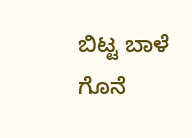ಬಿಟ್ಟ ಬಾಳೆ ಗೊನೆ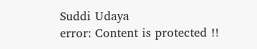Suddi Udaya
error: Content is protected !!